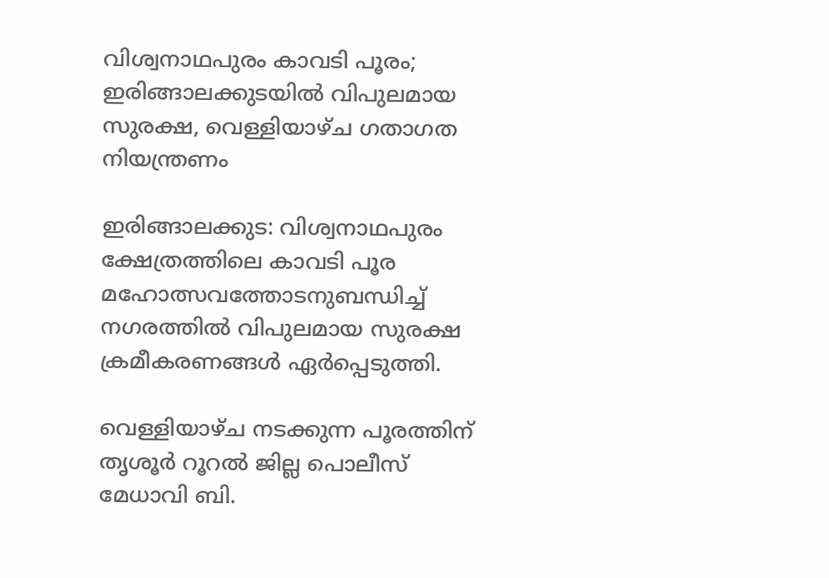വിശ്വനാഥപുരം കാവടി പൂരം; ഇരിങ്ങാലക്കുടയിൽ വിപുലമായ സുരക്ഷ, വെള്ളിയാഴ്ച ഗതാഗത നിയന്ത്രണം

ഇരിങ്ങാലക്കുട: വിശ്വനാഥപുരം ക്ഷേത്രത്തിലെ കാവടി പൂര മഹോത്സവത്തോടനുബന്ധിച്ച് നഗരത്തിൽ വിപുലമായ സുരക്ഷ ക്രമീകരണങ്ങൾ ഏർപ്പെടുത്തി.

വെള്ളിയാഴ്ച നടക്കുന്ന പൂരത്തിന് തൃശൂർ റൂറൽ ജില്ല പൊലീസ് മേധാവി ബി.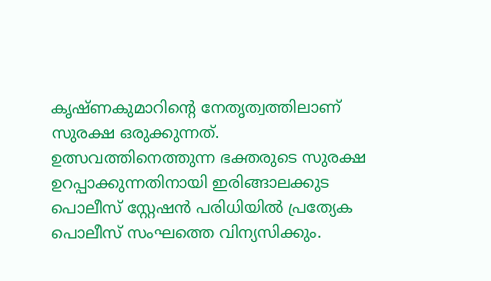കൃഷ്ണകുമാറിന്റെ നേതൃത്വത്തിലാണ് സുരക്ഷ ഒരുക്കുന്നത്. ഉത്സവത്തിനെത്തുന്ന ഭക്തരുടെ സുരക്ഷ ഉറപ്പാക്കുന്നതിനായി ഇരിങ്ങാലക്കുട പൊലീസ് സ്റ്റേഷൻ പരിധിയിൽ പ്രത്യേക പൊലീസ് സംഘത്തെ വിന്യസിക്കും.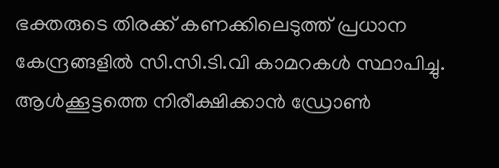ഭക്തരുടെ തിരക്ക് കണക്കിലെടുത്ത് പ്രധാന കേന്ദ്രങ്ങളിൽ സി.സി.ടി.വി കാമറകൾ സ്ഥാപിച്ചു. ആൾക്കൂട്ടത്തെ നിരീക്ഷിക്കാൻ ഡ്രോൺ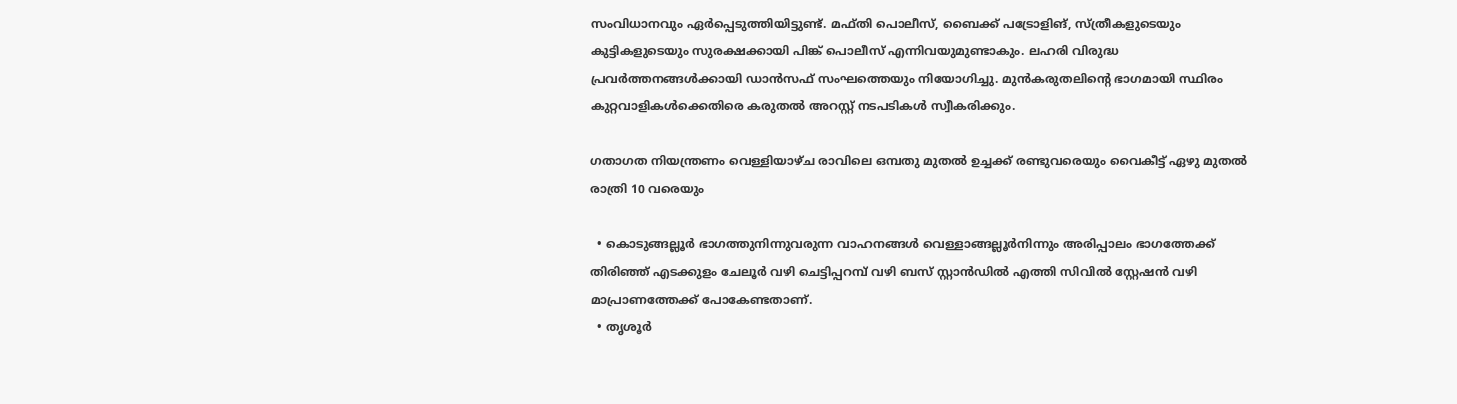സംവിധാനവും ഏർപ്പെടുത്തിയിട്ടുണ്ട്. മഫ്തി പൊലീസ്, ബൈക്ക് പട്രോളിങ്, സ്ത്രീകളുടെയും കുട്ടികളുടെയും സുരക്ഷക്കായി പിങ്ക് പൊലീസ് എന്നിവയുമുണ്ടാകും. ലഹരി വിരുദ്ധ പ്രവർത്തനങ്ങൾക്കായി ഡാന്‍സഫ്‌ സംഘത്തെയും നിയോഗിച്ചു. മുൻകരുതലിന്റെ ഭാഗമായി സ്ഥിരം കുറ്റവാളികൾക്കെതിരെ കരുതൽ അറസ്റ്റ് നടപടികൾ സ്വീകരിക്കും.

ഗതാഗത നിയന്ത്രണം വെള്ളിയാഴ്ച രാവിലെ ഒമ്പതു മുതൽ ഉച്ചക്ക് രണ്ടുവരെയും വൈകീട്ട് ഏഴു മുതൽ രാത്രി 10 വരെയും

  • കൊടുങ്ങല്ലൂർ ഭാഗത്തുനിന്നുവരുന്ന വാഹനങ്ങൾ വെള്ളാങ്ങല്ലൂർനിന്നും അരിപ്പാലം ഭാഗത്തേക്ക് തിരിഞ്ഞ് എടക്കുളം ചേലൂർ വഴി ചെട്ടിപ്പറമ്പ് വഴി ബസ് സ്റ്റാൻഡിൽ എത്തി സിവിൽ സ്റ്റേഷൻ വഴി മാപ്രാണത്തേക്ക് പോകേണ്ടതാണ്.
  • തൃശൂർ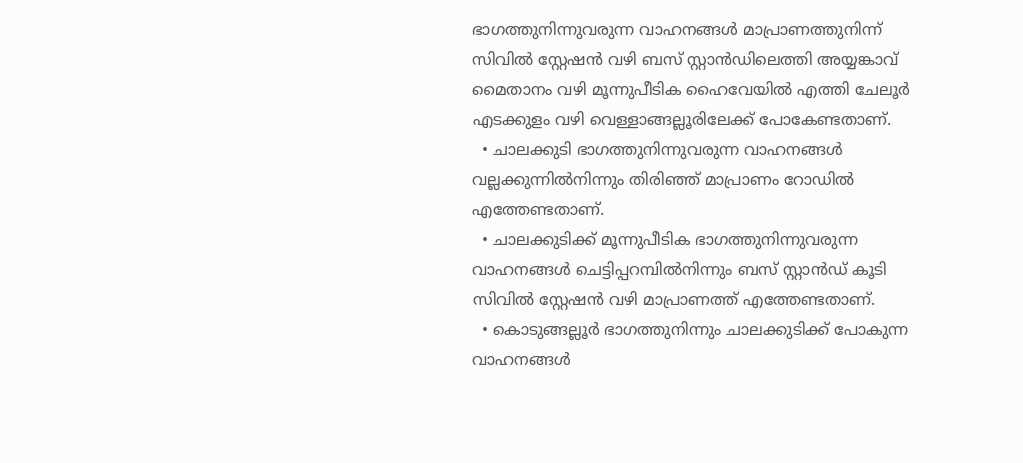ഭാഗത്തുനിന്നുവരുന്ന വാഹനങ്ങൾ മാപ്രാണത്തുനിന്ന് സിവിൽ സ്റ്റേഷൻ വഴി ബസ് സ്റ്റാൻഡിലെത്തി അയ്യങ്കാവ് മൈതാനം വഴി മൂന്നുപീടിക ഹൈവേയിൽ എത്തി ചേലൂർ എടക്കുളം വഴി വെള്ളാങ്ങല്ലൂരിലേക്ക് പോകേണ്ടതാണ്.
  • ചാലക്കുടി ഭാഗത്തുനിന്നുവരുന്ന വാഹനങ്ങൾ വല്ലക്കുന്നിൽനിന്നും തിരിഞ്ഞ് മാപ്രാണം റോഡിൽ എത്തേണ്ടതാണ്.
  • ചാലക്കുടിക്ക് മൂന്നുപീടിക ഭാഗത്തുനിന്നുവരുന്ന വാഹനങ്ങൾ ചെട്ടിപ്പറമ്പിൽനിന്നും ബസ് സ്റ്റാൻഡ് കൂടി സിവിൽ സ്റ്റേഷൻ വഴി മാപ്രാണത്ത് എത്തേണ്ടതാണ്.
  • കൊടുങ്ങല്ലൂർ ഭാഗത്തുനിന്നും ചാലക്കുടിക്ക് പോകുന്ന വാഹനങ്ങൾ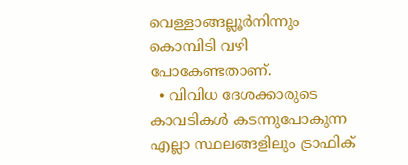വെള്ളാങ്ങല്ലൂർനിന്നും കൊമ്പിടി വഴി പോകേണ്ടതാണ്.
  • വിവിധ ദേശക്കാരുടെ കാവടികൾ കടന്നുപോകുന്ന എല്ലാ സ്ഥലങ്ങളിലും ട്രാഫിക്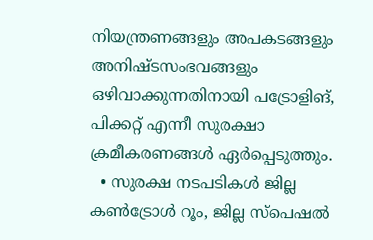നിയന്ത്രണങ്ങളും അപകടങ്ങളും അനിഷ്ടസംഭവങ്ങളും ഒഴിവാക്കുന്നതിനായി പട്രോളിങ്, പിക്കറ്റ് എന്നീ സുരക്ഷാ ക്രമീകരണങ്ങൾ ഏർപ്പെടുത്തും.
  • സുരക്ഷ നടപടികൾ ജില്ല കൺട്രോൾ റൂം, ജില്ല സ്പെഷൽ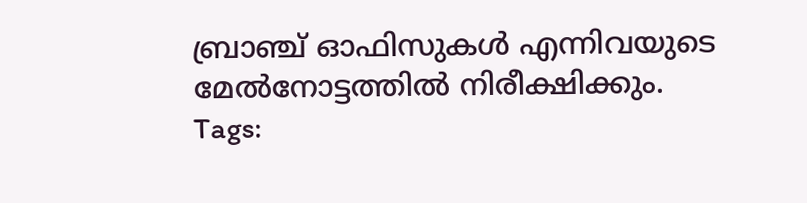ബ്രാഞ്ച് ഓഫിസുകൾ എന്നിവയുടെ മേൽനോട്ടത്തിൽ നിരീക്ഷിക്കും.
Tags: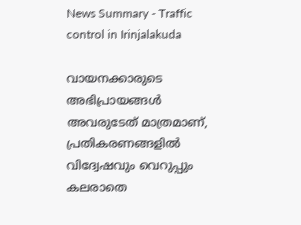News Summary - Traffic control in Irinjalakuda

വായനക്കാരുടെ അഭിപ്രായങ്ങള്‍ അവരുടേത് മാത്രമാണ്, പ്രതികരണങ്ങളിൽ വിദ്വേഷവും വെറുപ്പും കലരാതെ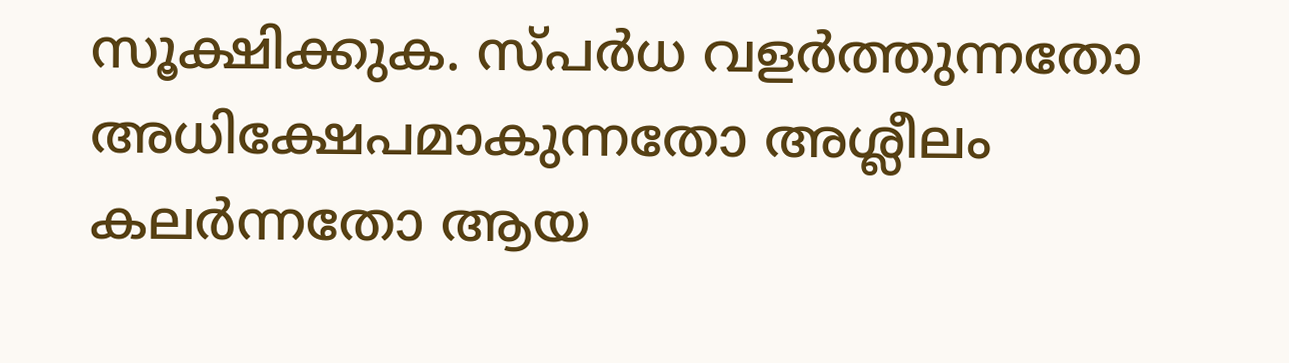സൂക്ഷിക്കുക. സ്പർധ വളർത്തുന്നതോ അധിക്ഷേപമാകുന്നതോ അശ്ലീലം കലർന്നതോ ആയ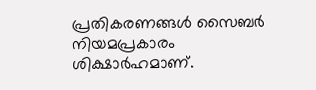പ്രതികരണങ്ങൾ സൈബർ നിയമപ്രകാരം ശിക്ഷാർഹമാണ്.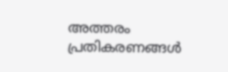അത്തരം പ്രതികരണങ്ങൾ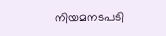നിയമനടപടി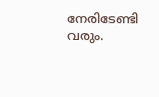നേരിടേണ്ടി വരും.